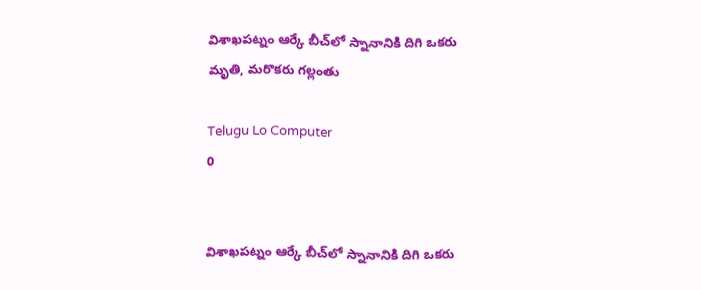విశాఖపట్నం ఆర్కే బీచ్‌లో స్నానానికి దిగి ఒకరు మృతి, మరొకరు గల్లంతు

Telugu Lo Computer
0


విశాఖపట్నం ఆర్కే బీచ్‌లో స్నానానికి దిగి ఒకరు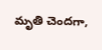మృతి చెందగా,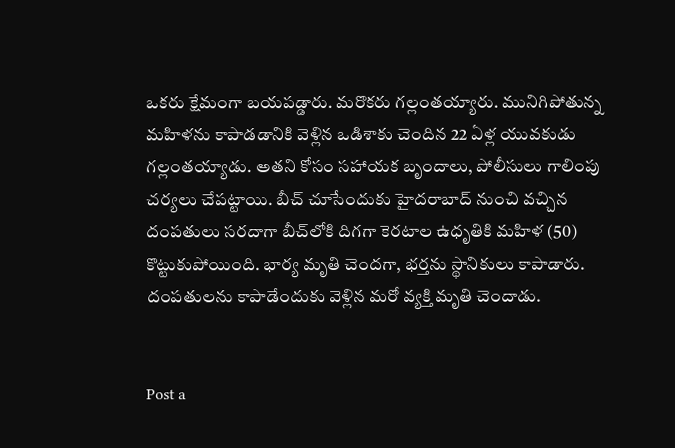ఒకరు క్షేమంగా బయపడ్డారు. మరొకరు గల్లంతయ్యారు. మునిగిపోతున్న మహిళను కాపాడడానికి వెళ్లిన ఒడిశాకు చెందిన 22 ఏళ్ల యువకుడు గల్లంతయ్యాడు. అతని కోసం సహాయక బృందాలు, పోలీసులు గాలింపు చర్యలు చేపట్టాయి. బీచ్‌ చూసేందుకు హైదరాబాద్‌ నుంచి వచ్చిన దంపతులు సరదాగా బీచ్‌లోకి దిగగా కెరటాల ఉధృతికి మహిళ (50) కొట్టుకుపోయింది. భార్య మృతి చెందగా, భర్తను స్థానికులు కాపాడారు. దంపతులను కాపాడేందుకు వెళ్లిన మరో వ్యక్తి మృతి చెందాడు.


Post a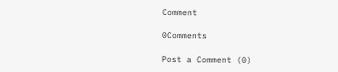Comment

0Comments

Post a Comment (0)